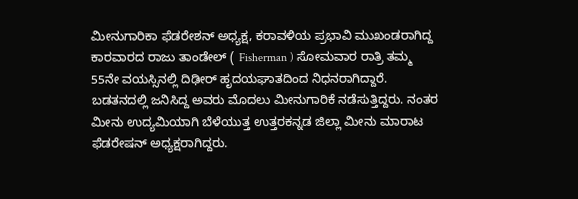ಮೀನುಗಾರಿಕಾ ಫೆಡರೇಶನ್ ಅಧ್ಯಕ್ಷ, ಕರಾವಳಿಯ ಪ್ರಭಾವಿ ಮುಖಂಡರಾಗಿದ್ದ ಕಾರವಾರದ ರಾಜು ತಾಂಡೇಲ್ ( Fisherman ) ಸೋಮವಾರ ರಾತ್ರಿ ತಮ್ಮ 55ನೇ ವಯಸ್ಸಿನಲ್ಲಿ ದಿಢೀರ್ ಹೃದಯಘಾತದಿಂದ ನಿಧನರಾಗಿದ್ದಾರೆ.
ಬಡತನದಲ್ಲಿ ಜನಿಸಿದ್ದ ಅವರು ಮೊದಲು ಮೀನುಗಾರಿಕೆ ನಡೆಸುತ್ತಿದ್ದರು. ನಂತರ ಮೀನು ಉದ್ಯಮಿಯಾಗಿ ಬೆಳೆಯುತ್ತ ಉತ್ತರಕನ್ನಡ ಜಿಲ್ಲಾ ಮೀನು ಮಾರಾಟ ಫೆಡರೇಷನ್ ಅಧ್ಯಕ್ಷರಾಗಿದ್ದರು.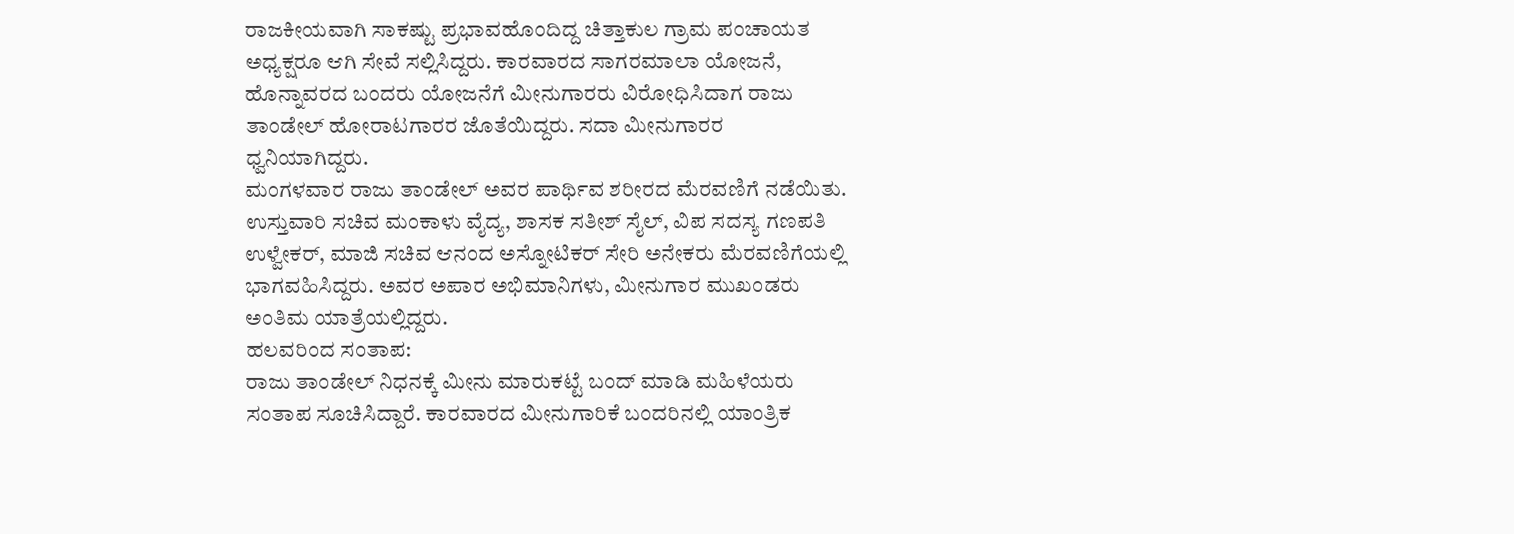ರಾಜಕೀಯವಾಗಿ ಸಾಕಷ್ಟು ಪ್ರಭಾವಹೊಂದಿದ್ದ ಚಿತ್ತಾಕುಲ ಗ್ರಾಮ ಪಂಚಾಯತ ಅಧ್ಯಕ್ಷರೂ ಆಗಿ ಸೇವೆ ಸಲ್ಲಿಸಿದ್ದರು. ಕಾರವಾರದ ಸಾಗರಮಾಲಾ ಯೋಜನೆ, ಹೊನ್ನಾವರದ ಬಂದರು ಯೋಜನೆಗೆ ಮೀನುಗಾರರು ವಿರೋಧಿಸಿದಾಗ ರಾಜು ತಾಂಡೇಲ್ ಹೋರಾಟಗಾರರ ಜೊತೆಯಿದ್ದರು. ಸದಾ ಮೀನುಗಾರರ ಧ್ವನಿಯಾಗಿದ್ದರು.
ಮಂಗಳವಾರ ರಾಜು ತಾಂಡೇಲ್ ಅವರ ಪಾರ್ಥಿವ ಶರೀರದ ಮೆರವಣಿಗೆ ನಡೆಯಿತು. ಉಸ್ತುವಾರಿ ಸಚಿವ ಮಂಕಾಳು ವೈದ್ಯ, ಶಾಸಕ ಸತೀಶ್ ಸೈಲ್, ವಿಪ ಸದಸ್ಯ ಗಣಪತಿ ಉಳ್ವೇಕರ್, ಮಾಜಿ ಸಚಿವ ಆನಂದ ಅಸ್ನೋಟಿಕರ್ ಸೇರಿ ಅನೇಕರು ಮೆರವಣಿಗೆಯಲ್ಲಿ ಭಾಗವಹಿಸಿದ್ದರು. ಅವರ ಅಪಾರ ಅಭಿಮಾನಿಗಳು, ಮೀನುಗಾರ ಮುಖಂಡರು ಅಂತಿಮ ಯಾತ್ರೆಯಲ್ಲಿದ್ದರು.
ಹಲವರಿಂದ ಸಂತಾಪ:
ರಾಜು ತಾಂಡೇಲ್ ನಿಧನಕ್ಕೆ ಮೀನು ಮಾರುಕಟ್ಟೆ ಬಂದ್ ಮಾಡಿ ಮಹಿಳೆಯರು ಸಂತಾಪ ಸೂಚಿಸಿದ್ದಾರೆ. ಕಾರವಾರದ ಮೀನುಗಾರಿಕೆ ಬಂದರಿನಲ್ಲಿ ಯಾಂತ್ರಿಕ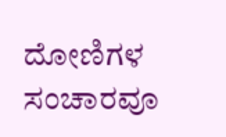ದೋಣಿಗಳ ಸಂಚಾರವೂ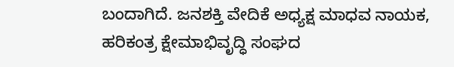ಬಂದಾಗಿದೆ. ಜನಶಕ್ತಿ ವೇದಿಕೆ ಅಧ್ಯಕ್ಷ ಮಾಧವ ನಾಯಕ, ಹರಿಕಂತ್ರ ಕ್ಷೇಮಾಭಿವೃದ್ಧಿ ಸಂಘದ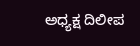ಅಧ್ಯಕ್ಷ ದಿಲೀಪ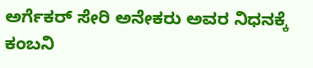ಅರ್ಗೆಕರ್ ಸೇರಿ ಅನೇಕರು ಅವರ ನಿಧನಕ್ಕೆ ಕಂಬನಿ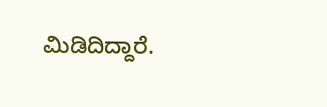ಮಿಡಿದಿದ್ದಾರೆ.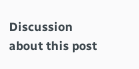Discussion about this post